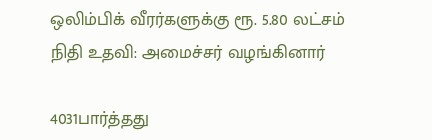ஒலிம்பிக் வீரர்களுக்கு ரூ. 5.80 லட்சம் நிதி உதவி: அமைச்சர் வழங்கினார்

4031பார்த்தது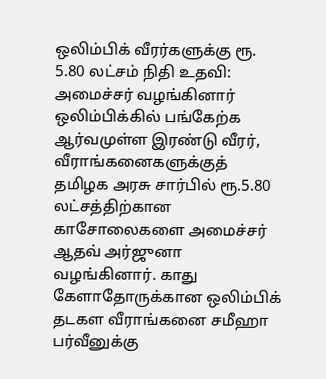ஒலிம்பிக் வீரர்களுக்கு ரூ. 5.80 லட்சம் நிதி உதவி: அமைச்சர் வழங்கினார்
ஒலிம்பிக்கில் பங்கேற்க ஆர்வமுள்ள இரண்டு வீரர், வீராங்கனைகளுக்குத் தமிழக அரசு சார்பில் ரூ.5.80 லட்சத்திற்கான காசோலைகளை அமைச்சர் ஆதவ் அர்ஜுனா வழங்கினார். காது கேளாதோருக்கான ஒலிம்பிக் தடகள வீராங்கனை சமீஹா பர்வீனுக்கு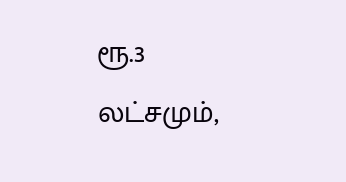ரூ.3 லட்சமும்,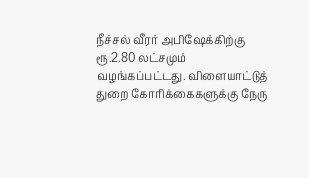நீச்சல் வீரர் அபிஷேக்கிற்கு ரூ.2.80 லட்சமும் வழங்கப்பட்டது. விளையாட்டுத் துறை கோரிக்கைகளுக்கு நேரு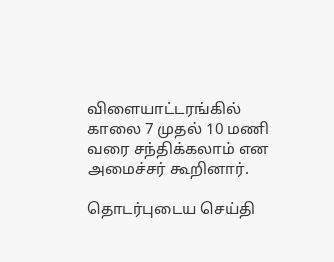விளையாட்டரங்கில் காலை 7 முதல் 10 மணி வரை சந்திக்கலாம் என அமைச்சர் கூறினார்.

தொடர்புடைய செய்தி